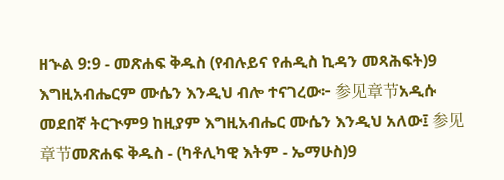ዘኍል 9:9 - መጽሐፍ ቅዱስ (የብሉይና የሐዲስ ኪዳን መጻሕፍት)9 እግዚአብሔርም ሙሴን እንዲህ ብሎ ተናገረው፦ 参见章节አዲሱ መደበኛ ትርጒም9 ከዚያም እግዚአብሔር ሙሴን እንዲህ አለው፤ 参见章节መጽሐፍ ቅዱስ - (ካቶሊካዊ እትም - ኤማሁስ)9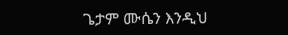ጌታም ሙሴን እንዲህ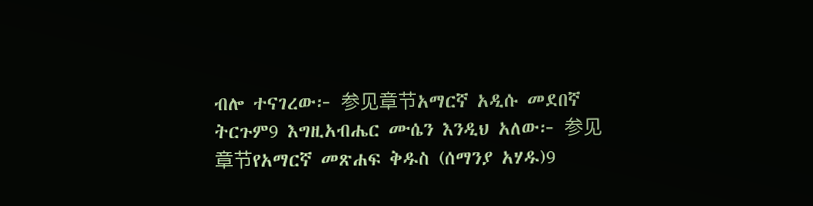ብሎ ተናገረው፦ 参见章节አማርኛ አዲሱ መደበኛ ትርጉም9 እግዚአብሔር ሙሴን እንዲህ አለው፦ 参见章节የአማርኛ መጽሐፍ ቅዱስ (ሰማንያ አሃዱ)9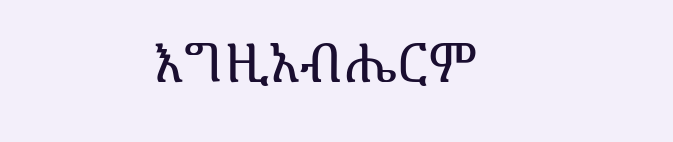እግዚአብሔርም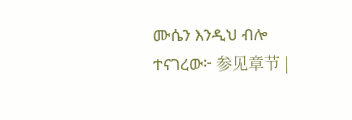ሙሴን እንዲህ ብሎ ተናገረው፦ 参见章节 |